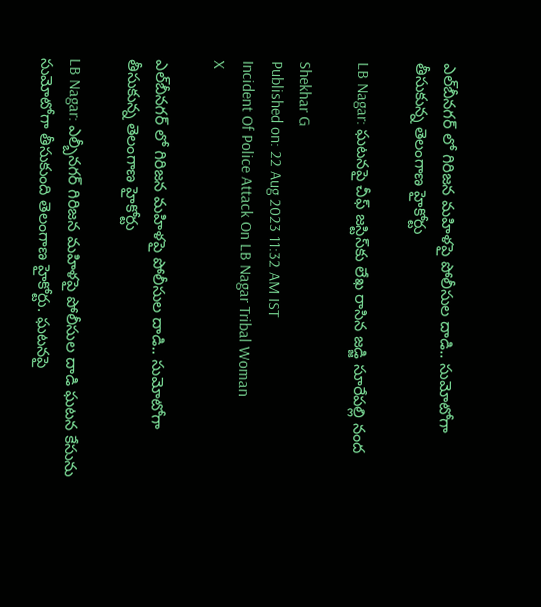ఎల్‌బీనగర్ లో గిరిజన మహిళపై పోలీసుల దాడి.. సుమోటోగా తీసుకున్న తెలంగాణ హైకోర్టు

LB Nagar: ఘటనపై చీఫ్‌ జస్టిస్‌కు లేఖ రాసిన జడ్జి సూరేపల్లి నంద

Shekhar G
Published on: 22 Aug 2023 11:32 AM IST
Incident Of Police Attack On LB Nagar Tribal Woman
X

ఎల్‌బీనగర్ లో గిరిజన మహిళపై పోలీసుల దాడి.. సుమోటోగా తీసుకున్న తెలంగాణ హైకోర్టు

LB Nagar: ఎల్బీనగర్‌ గిరిజన మహిళపై పోలీసుల దాడి ఘటన కేసును సుమోటోగా తీసుకుంది తెలంగాణ హైకోర్టు. ఘటనపై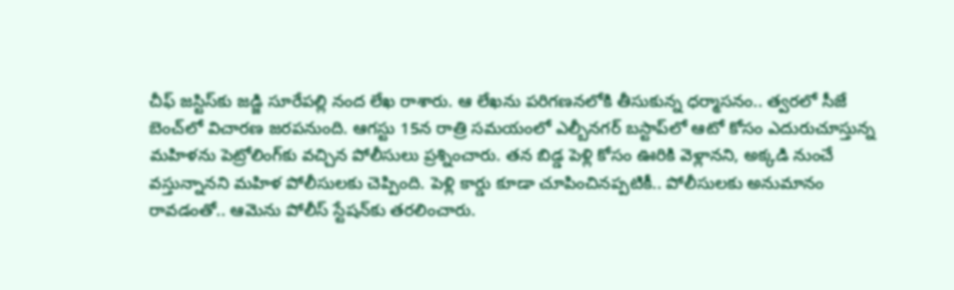చీఫ్‌ జస్టిస్‌కు జడ్జి సూరేపల్లి నంద లేఖ రాశారు. ఆ లేఖను పరిగణనలోకి తీసుకున్న ధర్మాసనం.. త్వరలో సీజే బెంచ్‌లో విచారణ జరపనుంది. ఆగస్టు 15న రాత్రి సమయంలో ఎల్బీనగర్‌ బస్టాప్‌లో ఆటో కోసం ఎదురుచూస్తున్న మహిళను పెట్రోలింగ్‌కు వచ్చిన పోలీసులు ప్రశ్నించారు. తన బిడ్డ పెళ్లి కోసం ఊరికి వెళ్లానని, అక్కడి నుంచే వస్తున్నానని మహిళ పోలీసులకు చెప్పింది. పెళ్లి కార్డు కూడా చూపించినప్పటికీ.. పోలీసులకు అనుమానం రావడంతో.. ఆమెను పోలీస్‌ స్టేషన్‌కు తరలించారు.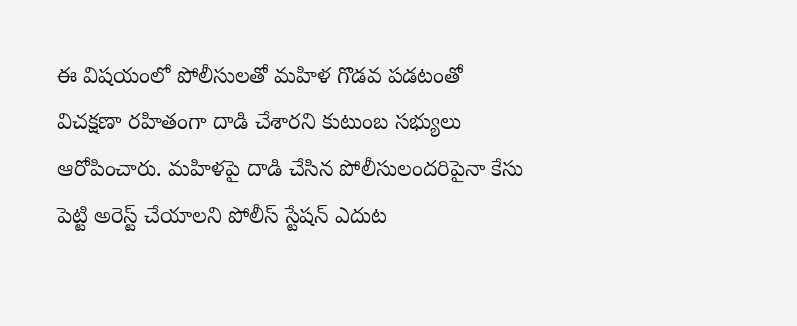ఈ విషయంలో పోలీసులతో మహిళ గొడవ పడటంతో విచక్షణా రహితంగా దాడి చేశారని కుటుంబ సభ్యులు ఆరోపించారు. మహిళపై దాడి చేసిన పోలీసులందరిపైనా కేసు పెట్టి అరెస్ట్ చేయాలని పోలీస్‌ స్టేషన్‌ ఎదుట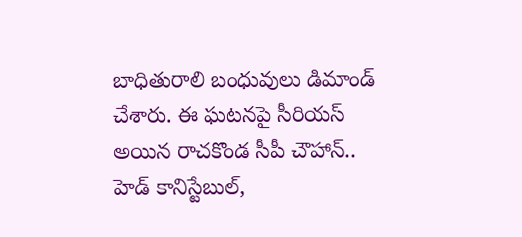బాధితురాలి బంధువులు డిమాండ్ చేశారు. ఈ ఘటనపై సీరియస్ అయిన రాచకొండ సీపీ చౌహాన్‌.. హెడ్‌ కానిస్టేబుల్,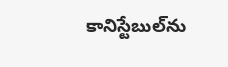కానిస్టేబుల్‌ను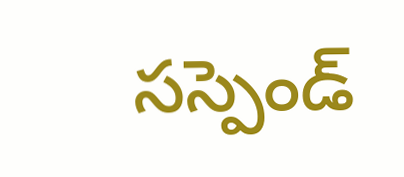సస్పెండ్‌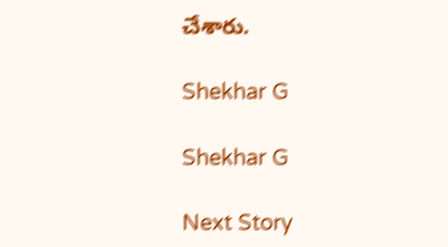చేశారు.

Shekhar G

Shekhar G

Next Story